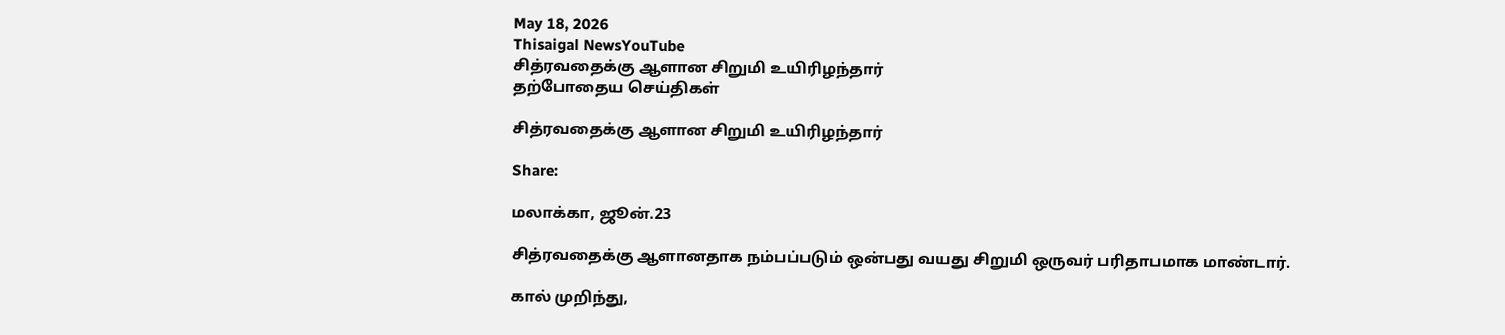May 18, 2026
Thisaigal NewsYouTube
சித்ரவதைக்கு ஆளான சிறுமி உயிரிழந்தார்
தற்போதைய செய்திகள்

சித்ரவதைக்கு ஆளான சிறுமி உயிரிழந்தார்

Share:

மலாக்கா, ஜூன்.23

சித்ரவதைக்கு ஆளானதாக நம்பப்படும் ஒன்பது வயது சிறுமி ஒருவர் பரிதாபமாக மாண்டார்.

கால் முறிந்து,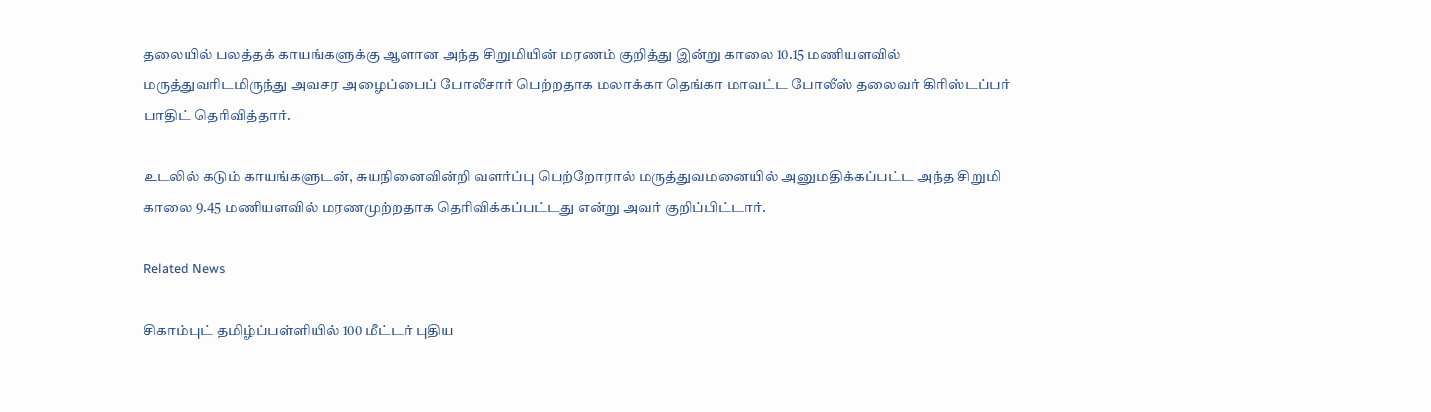தலையில் பலத்தக் காயங்களுக்கு ஆளான அந்த சிறுமியின் மரணம் குறித்து இன்று காலை 10.15 மணியளவில் மருத்துவரிடமிருந்து அவசர அழைப்பைப் போலீசார் பெற்றதாக மலாக்கா தெங்கா மாவட்ட போலீஸ் தலைவர் கிரிஸ்டப்பர் பாதிட் தெரிவித்தார்.

உடலில் கடும் காயங்களுடன், சுயநினைவின்றி வளர்ப்பு பெற்றோரால் மருத்துவமனையில் அனுமதிக்கப்பட்ட அந்த சிறுமி காலை 9.45 மணியளவில் மரணமுற்றதாக தெரிவிக்கப்பட்டது என்று அவர் குறிப்பிட்டார்.

Related News

சிகாம்புட் தமிழ்ப்பள்ளியில் 100 மீட்டர் புதிய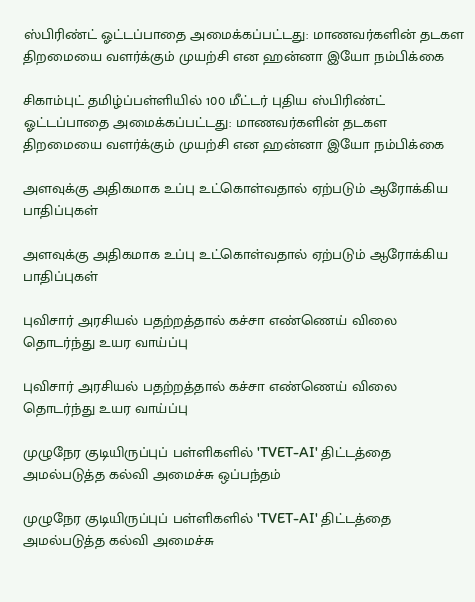ஸ்பிரிண்ட் ஓட்டப்பாதை அமைக்கப்பட்டது: மாணவர்களின் தடகள திறமையை வளர்க்கும் முயற்சி என ஹன்னா இயோ நம்பிக்கை

சிகாம்புட் தமிழ்ப்பள்ளியில் 100 மீட்டர் புதிய ஸ்பிரிண்ட் ஓட்டப்பாதை அமைக்கப்பட்டது: மாணவர்களின் தடகள திறமையை வளர்க்கும் முயற்சி என ஹன்னா இயோ நம்பிக்கை

அளவுக்கு அதிகமாக உப்பு உட்கொள்வதால் ஏற்படும் ஆரோக்கிய பாதிப்புகள்

அளவுக்கு அதிகமாக உப்பு உட்கொள்வதால் ஏற்படும் ஆரோக்கிய பாதிப்புகள்

புவிசார் அரசியல் பதற்றத்தால் கச்சா எண்ணெய் விலை தொடர்ந்து உயர வாய்ப்பு

புவிசார் அரசியல் பதற்றத்தால் கச்சா எண்ணெய் விலை தொடர்ந்து உயர வாய்ப்பு

முழுநேர குடியிருப்புப் பள்ளிகளில் 'TVET-AI' திட்டத்தை அமல்படுத்த கல்வி அமைச்சு ஒப்பந்தம்

முழுநேர குடியிருப்புப் பள்ளிகளில் 'TVET-AI' திட்டத்தை அமல்படுத்த கல்வி அமைச்சு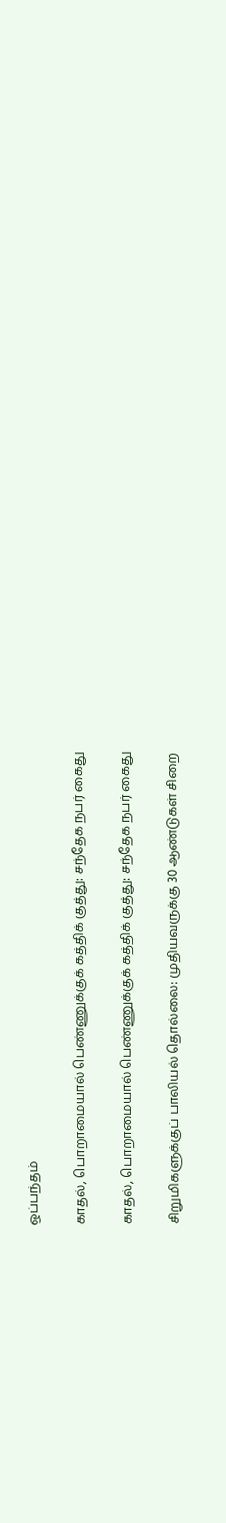ஒப்பந்தம்

காதல், பொறாமையால் பெண்ணுக்குக் கத்திக் குத்து: சந்தேக நபர் கைது

காதல், பொறாமையால் பெண்ணுக்குக் கத்திக் குத்து: சந்தேக நபர் கைது

சிறுமிகளுக்குப் பாலியல் தொல்லை: முதியவருக்கு 30 ஆண்டுகள் சிறை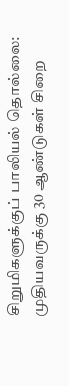சிறுமிகளுக்குப் பாலியல் தொல்லை: முதியவருக்கு 30 ஆண்டுகள் சிறை